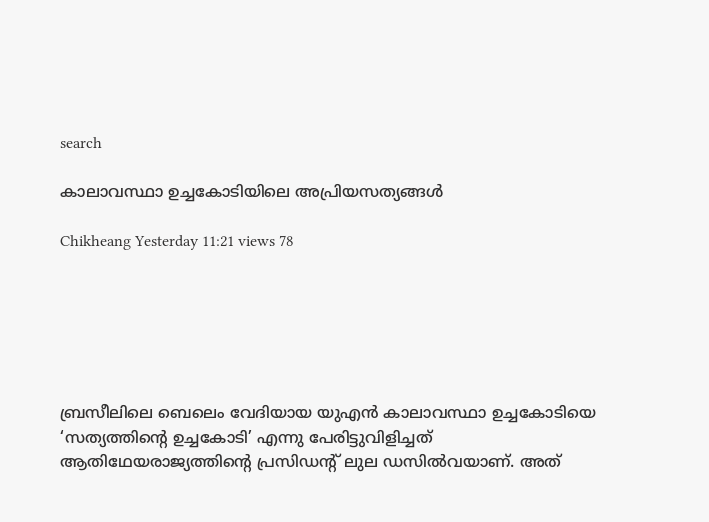search

കാലാവസ്ഥാ ഉച്ചകോടിയിലെ അപ്രിയസത്യങ്ങൾ

Chikheang Yesterday 11:21 views 78






ബ്രസീലിലെ ബെലെം വേദിയായ യുഎൻ കാലാവസ്ഥാ ഉച്ചകോടിയെ ‘സത്യത്തിന്റെ ഉച്ചകോടി’ എന്നു പേരിട്ടുവിളിച്ചത് ആതിഥേയരാജ്യത്തിന്റെ പ്രസിഡന്റ് ലുല ഡസിൽവയാണ്. അത്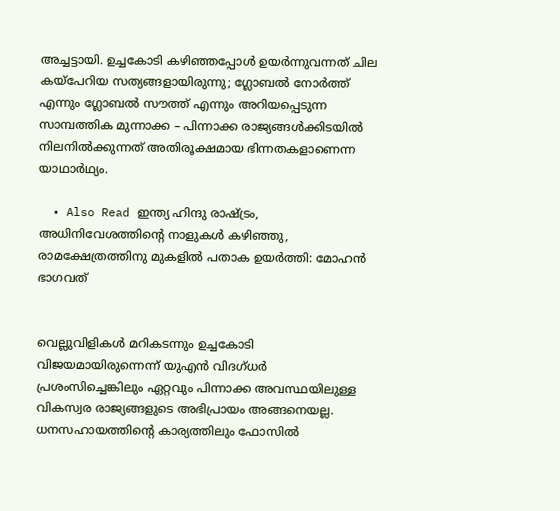അച്ച‌ട്ടായി. ഉച്ചകോടി കഴി‍ഞ്ഞപ്പോൾ ഉയർന്നുവന്നത് ചില കയ്പേറിയ സത്യങ്ങളായിരുന്നു; ഗ്ലോബൽ നോർത്ത് എന്നും ഗ്ലോബൽ സൗത്ത് എന്നും അറിയപ്പെടുന്ന സാമ്പത്തിക മുന്നാക്ക – പിന്നാക്ക രാജ്യങ്ങൾക്കിടയിൽ നിലനിൽക്കുന്നത് അതിരൂക്ഷമായ ഭിന്നതകളാണെന്ന യാഥാർഥ്യം.

  • Also Read ഇന്ത്യ ഹിന്ദു രാഷ്ട്രം, അധിനിവേശത്തിന്റെ നാളുകൾ കഴിഞ്ഞു, രാമക്ഷേത്രത്തിനു മുകളിൽ പതാക ഉയർത്തി: മോഹൻ ഭാഗവത്


വെല്ലുവിളികൾ മറികടന്നും ഉച്ചകോടി വിജയമായിരുന്നെന്ന് യുഎൻ വിദഗ്ധർ പ്രശംസിച്ചെങ്കിലും ഏറ്റവും പിന്നാക്ക അവസ്ഥയിലുള്ള വികസ്വര രാജ്യങ്ങളുടെ അഭിപ്രായം അങ്ങനെയല്ല. ധനസഹായത്തിന്റെ കാര്യത്തിലും ഫോസിൽ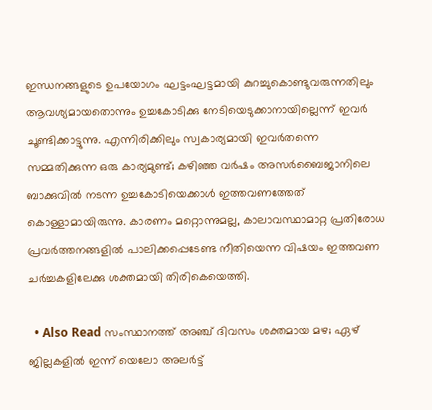ഇന്ധനങ്ങളുടെ ഉപയോഗം ഘ‌‌ട്ടംഘട്ടമായി കുറച്ചുകൊണ്ടുവരുന്നതിലും ആവശ്യമായതൊന്നും ഉച്ചകോടിക്കു നേടിയെടുക്കാനായില്ലെന്ന് ഇവർ ചൂണ്ടിക്കാട്ടുന്നു. എന്നിരിക്കിലും സ്വകാര്യമായി ഇവർതന്നെ സമ്മതിക്കുന്ന ഒരു കാര്യമുണ്ട്; കഴിഞ്ഞ വർഷം അസർബൈജാനിലെ ബാക്കുവിൽ നടന്ന ഉച്ചകോടിയെക്കാൾ ഇത്തവണത്തേത് കൊള്ളാമായിരുന്നു. കാരണം മറ്റൊന്നുമല്ല, കാലാവസ്ഥാമാറ്റ പ്രതിരോധ പ്രവർത്തനങ്ങളിൽ പാലിക്കപ്പെടേണ്ട നീതിയെന്ന വിഷയം ഇത്തവണ ചർച്ചകളിലേക്കു ശക്തമായി തിരികെയെത്തി.

  • Also Read സംസ്ഥാനത്ത് അഞ്ച് ദിവസം ‌ശക്തമായ മഴ; ഏഴ് ജില്ലകളിൽ ഇന്ന് യെലോ അലർട്ട്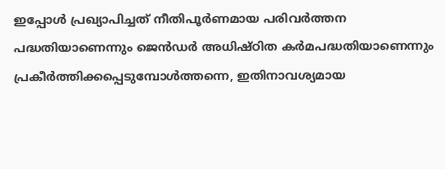ഇപ്പോൾ പ്രഖ്യാപിച്ചത് നീതിപൂർണമായ പരിവർത്തന പദ്ധതിയാണെന്നും ജെൻഡർ അധിഷ്ഠിത കർമപദ്ധതിയാണെന്നും പ്രകീർത്തിക്കപ്പെടുമ്പോൾത്തന്നെ, ഇതിനാവശ്യമായ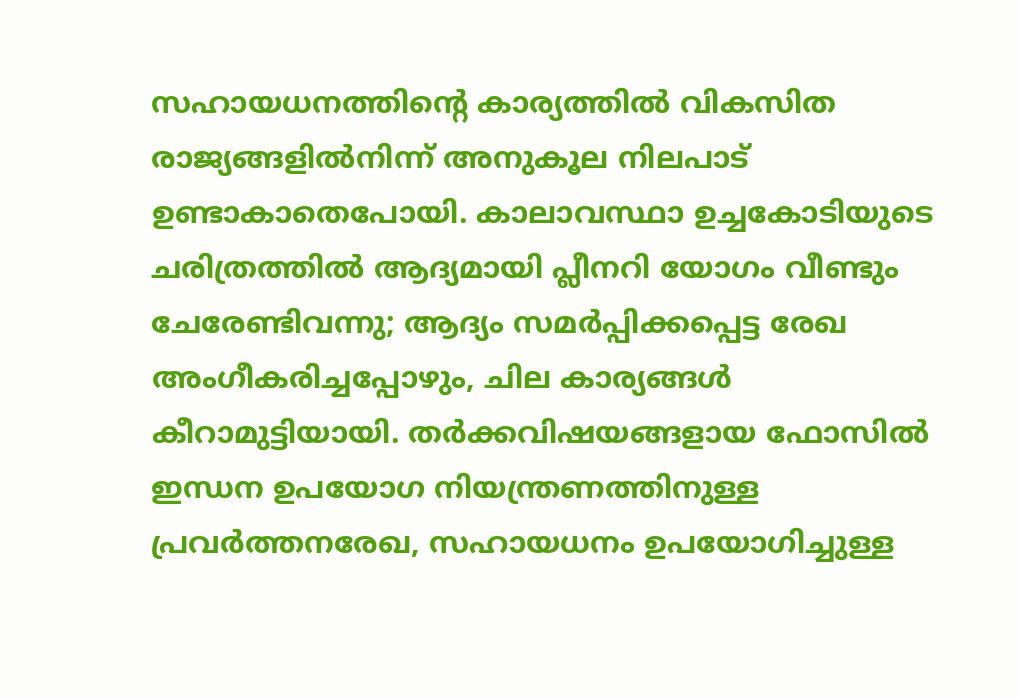സഹായധനത്തിന്റെ കാര്യത്തിൽ വികസിത രാജ്യങ്ങളിൽനിന്ന് അനുകൂല നിലപാട് ഉണ്ടാകാതെപോയി. കാലാവസ്ഥാ ഉച്ചകോടിയുടെ ചരിത്രത്തിൽ ആദ്യമായി പ്ലീനറി യോഗം വീണ്ടും ചേരേണ്ടിവന്നു; ആദ്യം സമർപ്പിക്കപ്പെട്ട രേഖ അംഗീകരിച്ചപ്പോഴും, ചില കാര്യങ്ങൾ കീറാമുട്ടിയായി. തർക്കവിഷയങ്ങളായ ഫോസിൽ ഇന്ധന ഉപയോഗ നിയന്ത്രണത്തിനുള്ള പ്രവർത്തനരേഖ, സഹായധനം ഉപയോഗിച്ചുള്ള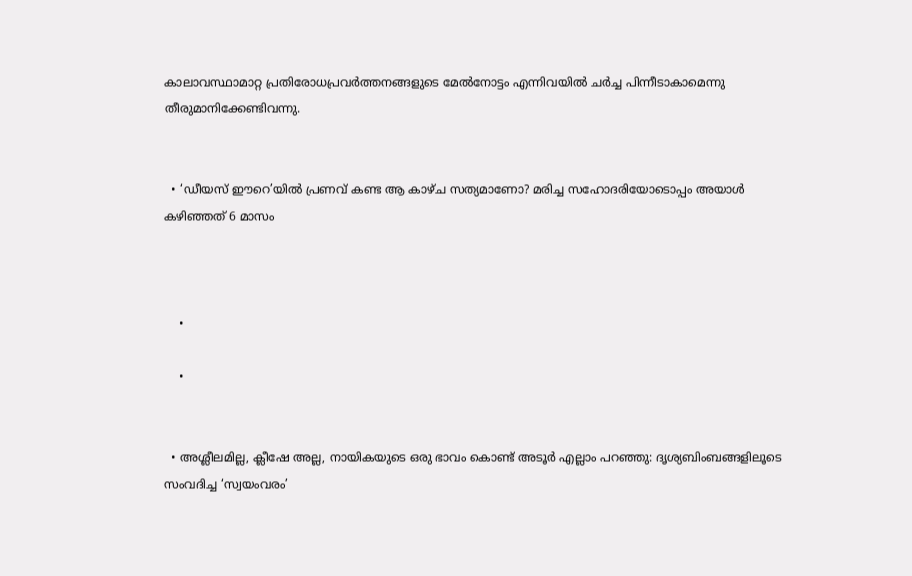കാലാവസ്ഥാമാറ്റ പ്രതിരോധപ്രവർത്തനങ്ങളുടെ മേൽനോട്ടം എന്നിവയിൽ ചർച്ച പിന്നീടാകാമെന്നു തീരുമാനിക്കേണ്ടിവന്നു.


  • ‘ഡീയസ് ഈറെ’യിൽ പ്രണവ് കണ്ട ആ കാഴ്ച സത്യമാണോ? മരിച്ച സഹോദരിയോടൊപ്പം അയാൾ കഴിഞ്ഞത് 6 മാസം



    •

    •


  • അശ്ലീലമില്ല, ക്ലീഷേ അല്ല, നായികയുടെ ഒരു ഭാവം കൊണ്ട് അടൂർ എല്ലാം പറഞ്ഞു: ദൃശ്യബിംബങ്ങളിലൂടെ സംവദിച്ച ‘സ്വയംവരം’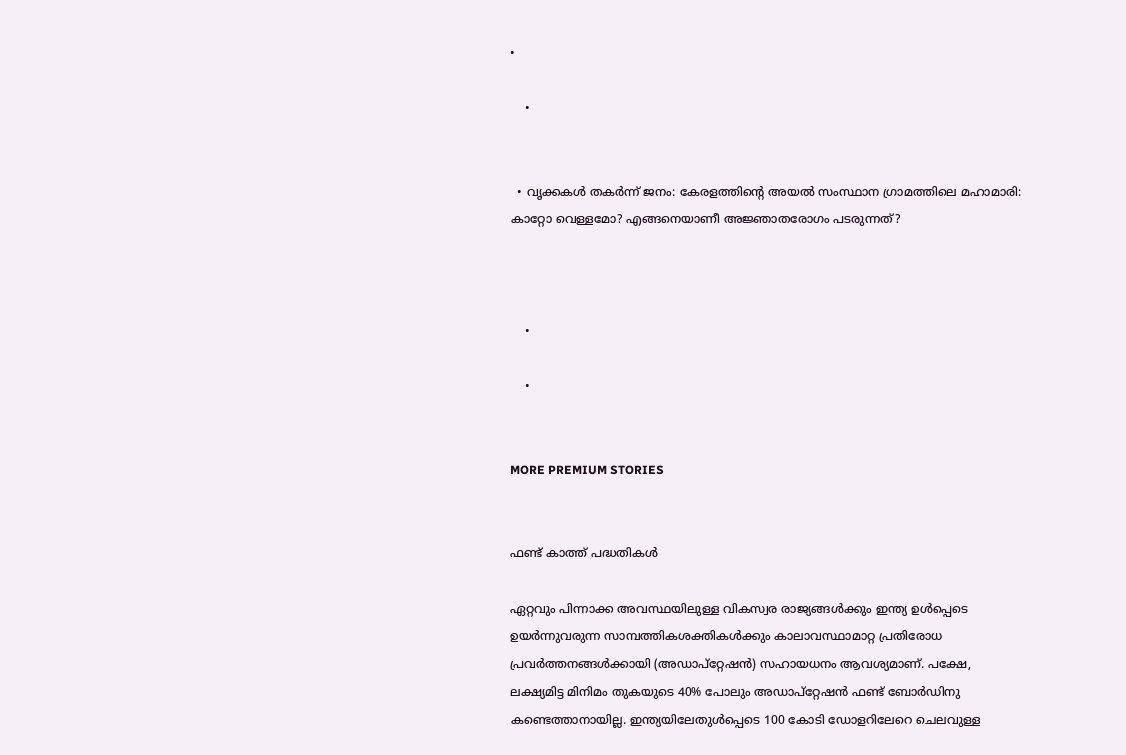•

    •


  • വൃക്കകള്‍ തകർന്ന് ജനം: കേരളത്തിന്റെ അയൽ സംസ്ഥാന ഗ്രാമത്തിലെ മഹാമാരി: കാറ്റോ വെള്ളമോ? എങ്ങനെയാണീ അജ്ഞാതരോഗം പടരുന്നത്?



    •

    •


MORE PREMIUM STORIES


ഫണ്ട് കാത്ത് പദ്ധതികൾ

ഏറ്റവും പിന്നാക്ക അവസ്ഥയിലുള്ള വികസ്വര രാജ്യങ്ങൾക്കും ഇന്ത്യ ഉൾപ്പെടെ ഉയർന്നുവരുന്ന സാമ്പത്തികശക്തികൾക്കും കാലാവസ്ഥാമാറ്റ പ്രതിരോധ പ്രവർത്തനങ്ങൾക്കായി (അഡാപ്റ്റേഷൻ) സഹായധനം ആവശ്യമാണ്. പക്ഷേ, ലക്ഷ്യമിട്ട മിനിമം തുകയുടെ 40% പോലും അഡാപ്റ്റേഷൻ ഫണ്ട് ബോർഡിനു കണ്ടെത്താനായില്ല. ഇന്ത്യയിലേതുൾപ്പെടെ 100 കോടി ഡോളറിലേറെ ചെലവുള്ള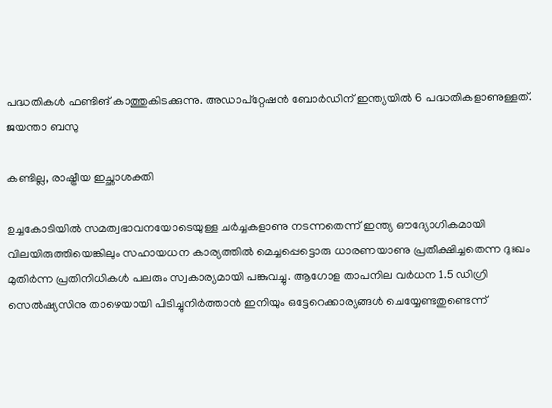പദ്ധതികൾ ഫണ്ടിങ് കാത്തുകിടക്കുന്നു. അഡാപ്റ്റേഷൻ ബോർഡിന് ഇന്ത്യയിൽ 6 പദ്ധതികളാണുള്ളത്.   ജയന്താ ബസു

കണ്ടില്ല, രാഷ്ട്രീയ ഇച്ഛാശക്തി

ഉച്ചകോടിയിൽ സമത്വഭാവനയോടെയുള്ള ചർച്ചകളാണു നടന്നതെന്ന് ഇന്ത്യ ഔദ്യോഗികമായി വിലയിരുത്തിയെങ്കിലും സഹായധന കാര്യത്തിൽ മെച്ചപ്പെട്ടൊരു ധാരണയാണു പ്രതീക്ഷിച്ചതെന്ന ദുഃഖം മുതിർന്ന പ്രതിനിധികൾ പലരും സ്വകാര്യമായി പങ്കുവച്ചു. ആഗോള താപനില വർധന 1.5 ഡിഗ്രി സെൽഷ്യസിനു താഴെയായി പിടിച്ചുനിർത്താൻ ഇനിയും ഒട്ടേറെക്കാര്യങ്ങൾ ചെയ്യേണ്ടതുണ്ടെന്ന്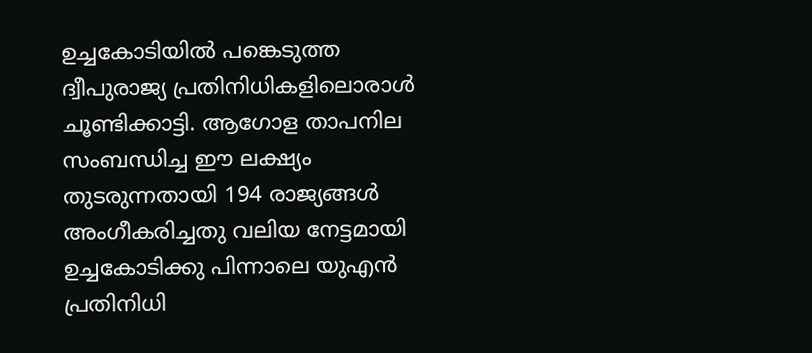ഉച്ചകോടിയിൽ പങ്കെടുത്ത ദ്വീപുരാജ്യ പ്രതിനിധികളിലൊരാൾ ചൂണ്ടിക്കാട്ടി. ആഗോള താപനില സംബന്ധിച്ച ഈ ലക്ഷ്യം തുടരുന്നതായി 194 രാജ്യങ്ങൾ അംഗീകരിച്ചതു വലിയ നേട്ടമായി ഉച്ചകോടിക്കു പിന്നാലെ യുഎൻ പ്രതിനിധി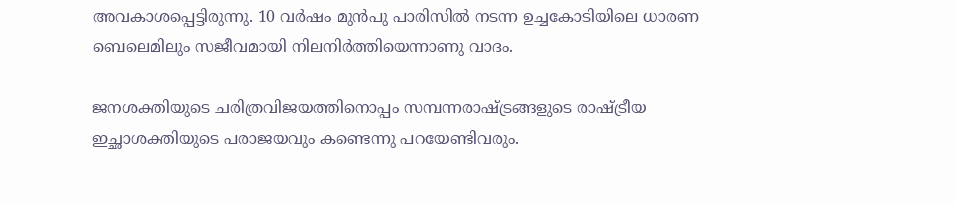അവകാശപ്പെട്ടിരുന്നു. 10 വർഷം മുൻപു പാരിസിൽ നടന്ന ഉച്ചകോടിയിലെ ധാരണ ബെലെമിലും സജീവമായി നിലനിർത്തിയെന്നാണു വാദം.

ജനശക്തിയുടെ ചരിത്രവിജയത്തിനൊപ്പം സമ്പന്നരാഷ്ട്രങ്ങളു‌ടെ രാഷ്‌ട്രീയ ഇച്ഛാശക്തിയുടെ പരാജയവും കണ്ടെന്നു പറയേണ്ടിവരും.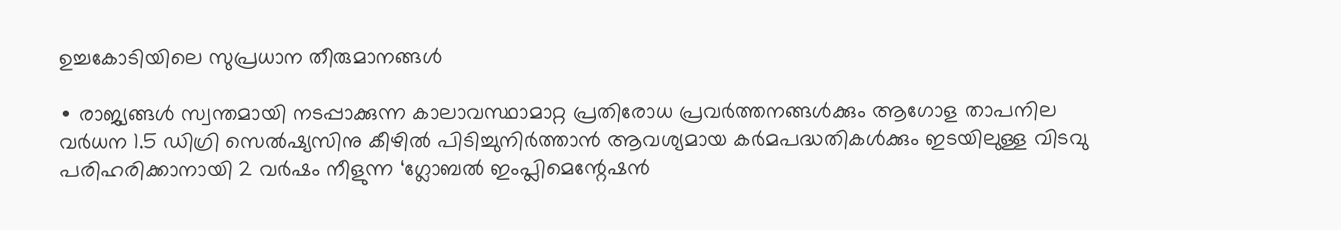ഉച്ചകോടിയിലെ സുപ്രധാന തീരുമാനങ്ങൾ

∙ രാജ്യങ്ങൾ സ്വന്തമായി നടപ്പാക്കുന്ന കാലാവസ്ഥാമാറ്റ പ്രതിരോധ പ്രവർത്തനങ്ങൾക്കും ആഗോള താപനില വർധന 1.5 ഡിഗ്രി സെൽഷ്യസിനു കീഴിൽ പിടിച്ചുനിർത്താൻ ആവശ്യമായ കർമപദ്ധതികൾക്കും ഇടയിലുള്ള വിടവു പരിഹരിക്കാനായി 2 വർഷം നീളുന്ന ‘ഗ്ലോബൽ ഇംപ്ലിമെന്റേഷൻ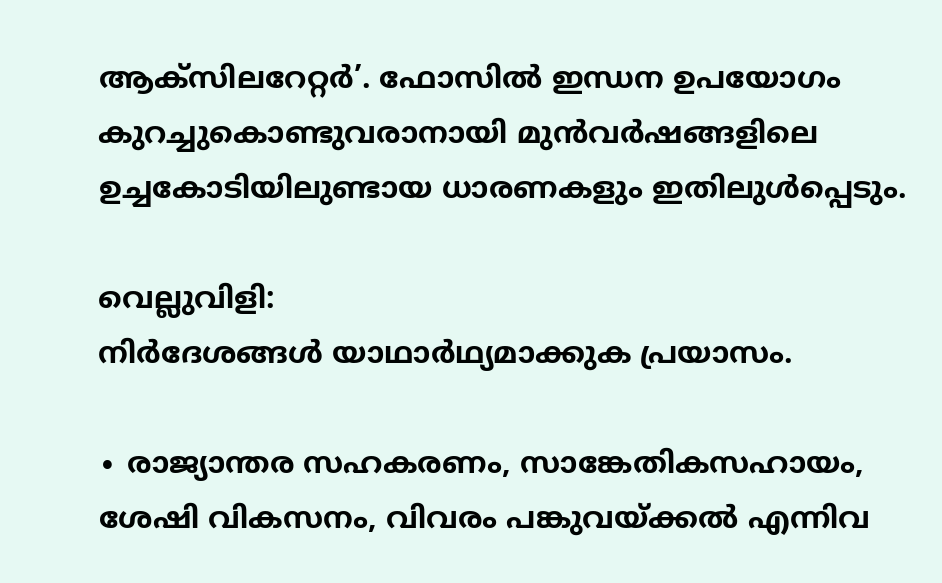ആക്സിലറേറ്റർ’. ഫോസിൽ ഇന്ധന ഉപയോഗം കുറച്ചുകൊണ്ടുവരാനായി മുൻവർഷങ്ങളിലെ ഉച്ചകോ‌ടിയിലുണ്ടായ ധാരണകളും ഇതിലുൾപ്പെടും.

വെല്ലുവിളി:
നിർദേശങ്ങൾ യാഥാർഥ്യമാക്കുക പ്രയാസം.

∙ രാജ്യാന്തര സഹകരണം, സാങ്കേതികസഹായം, ശേഷി വികസനം, വിവരം പങ്കുവയ്ക്കൽ എന്നിവ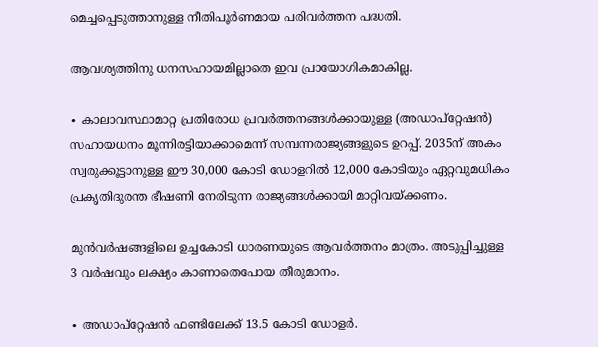മെച്ചപ്പെടുത്താനുള്ള നീതിപൂർണമായ പരിവർത്തന പദ്ധതി.

ആവശ്യത്തിനു ധനസഹായമില്ലാതെ ഇവ പ്രായോഗികമാകില്ല.

∙ കാലാവസ്ഥാമാറ്റ പ്രതിരോധ പ്രവർത്തനങ്ങൾക്കായുള്ള (അഡാപ്റ്റേഷൻ) സഹായധനം മൂന്നിരട്ടിയാക്കാമെന്ന് സമ്പന്നരാജ്യങ്ങളുടെ ഉറപ്പ്. 2035ന് അകം സ്വരുക്കൂട്ടാനുള്ള ഈ 30,000 കോടി ഡോളറിൽ 12,000 കോടിയും ഏറ്റവുമധികം പ്രകൃതിദുരന്ത ഭീഷണി നേരിടുന്ന രാജ്യങ്ങൾക്കായി മാറ്റിവയ്ക്കണം.

മുൻവർഷങ്ങളിലെ ഉച്ചകോ‌ടി ധാരണയുടെ ആവർത്തനം മാത്രം. അടുപ്പിച്ചുള്ള 3 വർഷവും ലക്ഷ്യം കാണാതെപോയ തീരുമാനം.

∙ അഡാപ്റ്റേഷൻ ഫണ്ടിലേക്ക് 13.5 കോടി ഡോളർ.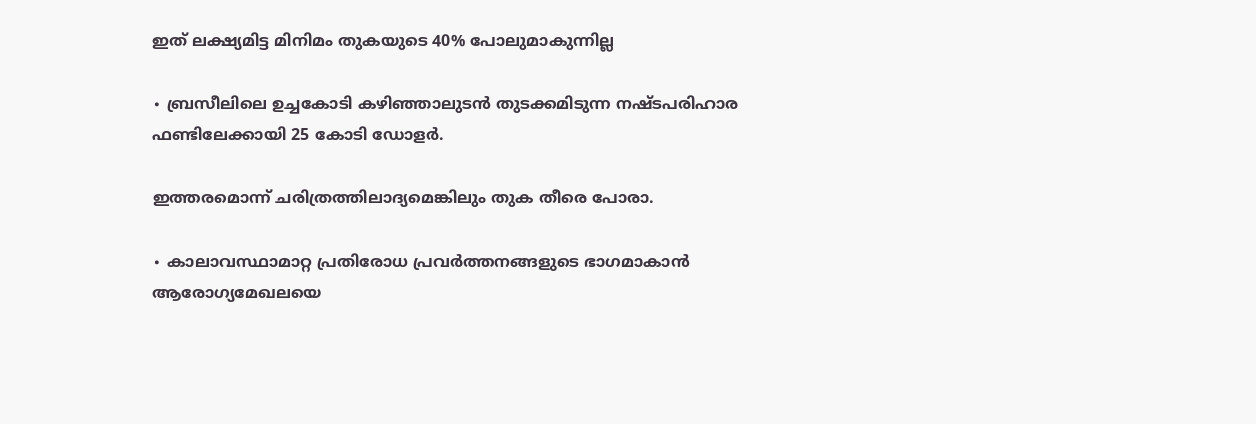ഇത് ലക്ഷ്യമിട്ട മിനിമം തുകയുടെ 40% പോലുമാകുന്നില്ല

∙ ബ്രസീലിലെ ഉച്ചകോടി കഴിഞ്ഞാലുടൻ തുടക്കമിടുന്ന നഷ്‌ടപരിഹാര ഫണ്ടിലേക്കായി 25 കോടി ഡോളർ.

ഇത്തരമൊന്ന് ചരിത്രത്തിലാദ്യമെങ്കിലും തുക തീരെ പോരാ.

∙ കാലാവസ്ഥാമാറ്റ പ്രതിരോധ പ്രവർത്തനങ്ങളുടെ ഭാഗമാകാൻ ആരോഗ്യമേഖലയെ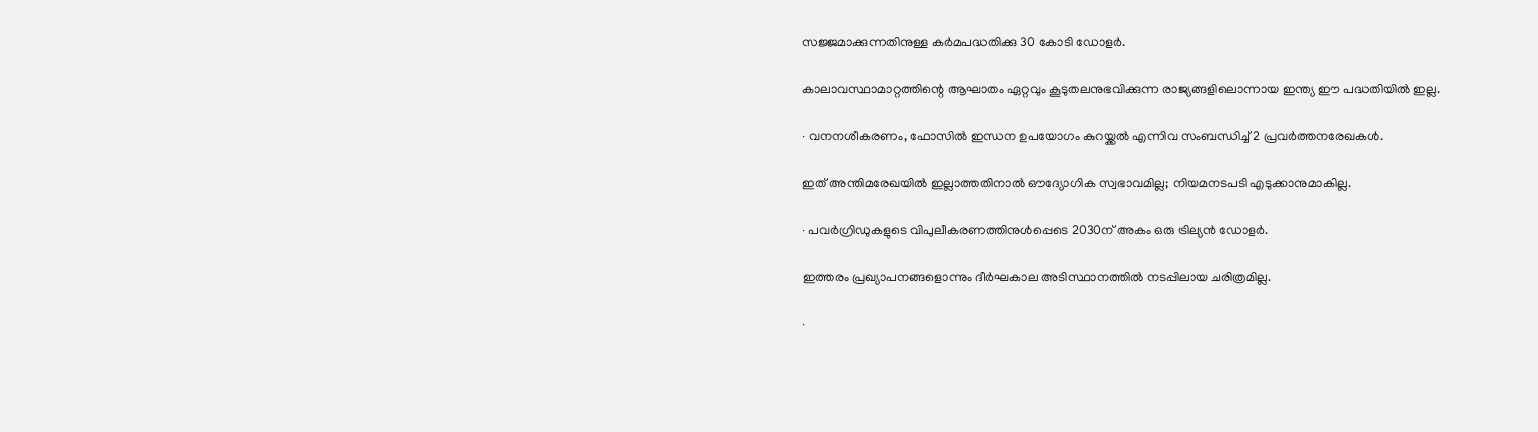സജ്ജമാക്കുന്നതിനുള്ള കർമപദ്ധതിക്കു 30 കോടി ഡോളർ.

കാലാവസ്ഥാമാറ്റത്തിന്റെ ആഘാതം ഏറ്റവും കൂടുതലനുഭവിക്കുന്ന രാജ്യങ്ങളിലൊന്നായ ഇന്ത്യ ഈ പദ്ധതിയിൽ ഇല്ല.

∙ വനനശീകരണം, ഫോസിൽ ഇന്ധന ഉപയോഗം കുറയ്ക്കൽ എന്നിവ സംബന്ധിച്ച് 2 പ്രവർത്തനരേഖകൾ.

ഇത് അന്തിമരേഖയിൽ ഇല്ലാത്തതിനാൽ ഔദ്യോഗിക സ്വഭാവമില്ല; നിയമനടപടി എടുക്കാനുമാകില്ല.

∙ പവർഗ്രിഡുകളുടെ വിപുലീകരണത്തിനുൾപ്പെടെ 2030ന് അകം ഒരു ട്രില്യൻ ഡോളർ.

ഇത്തരം പ്രഖ്യാപനങ്ങളൊന്നും ദീർഘകാല അടിസ്ഥാനത്തിൽ നടപ്പിലായ ചരിത്രമില്ല.

∙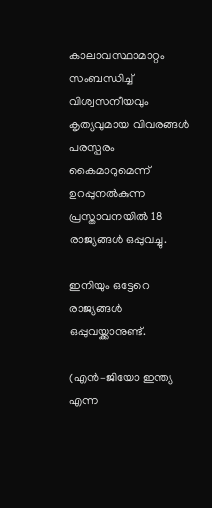കാലാവസ്ഥാമാറ്റം സംബന്ധിച്ച് വിശ്വസനീയവും കൃത്യവുമായ വിവരങ്ങൾ പരസ്പരം കൈമാറുമെന്ന് ഉറപ്പുനൽകുന്ന പ്രസ്താവനയിൽ 18 രാജ്യങ്ങൾ ഒപ്പുവച്ചു.

ഇനിയും ഒട്ടേറെ രാജ്യങ്ങൾ ഒപ്പുവയ്ക്കാനുണ്ട്.

(എൻ–ജിയോ ഇന്ത്യ എന്ന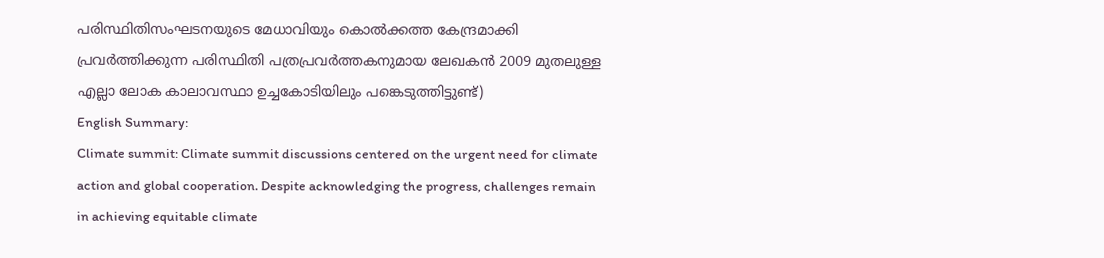പരിസ്ഥിതിസംഘടനയുടെ മേധാവിയും കൊൽക്കത്ത കേന്ദ്രമാക്കി പ്രവർത്തിക്കുന്ന പരിസ്ഥിതി പത്രപ്രവർത്തകനുമായ ലേഖകൻ 2009 മുതലുള്ള എല്ലാ ലോക കാലാവസ്ഥാ ഉച്ചകോടിയിലും പങ്കെടുത്തിട്ടുണ്ട്)
English Summary:
Climate summit: Climate summit discussions centered on the urgent need for climate action and global cooperation. Despite acknowledging the progress, challenges remain in achieving equitable climate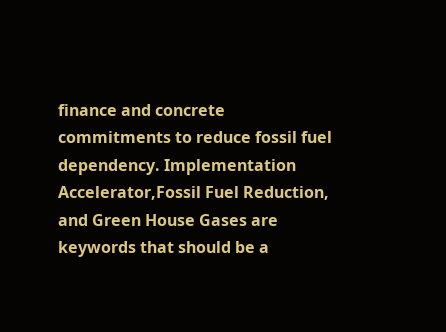finance and concrete commitments to reduce fossil fuel dependency. Implementation Accelerator,Fossil Fuel Reduction, and Green House Gases are keywords that should be a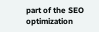part of the SEO optimization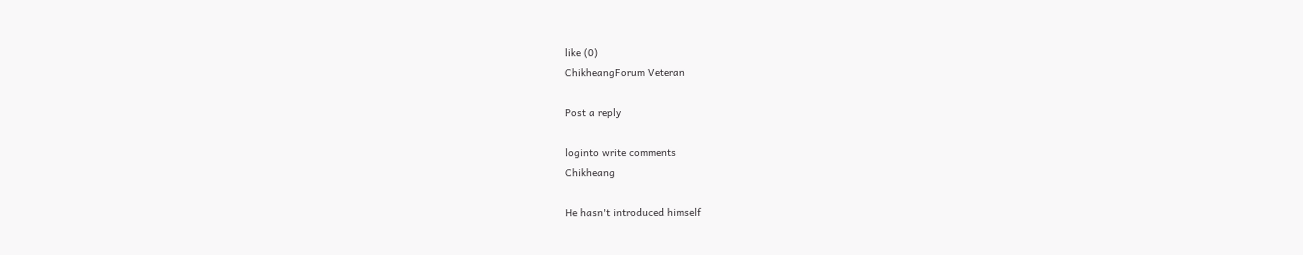like (0)
ChikheangForum Veteran

Post a reply

loginto write comments
Chikheang

He hasn't introduced himself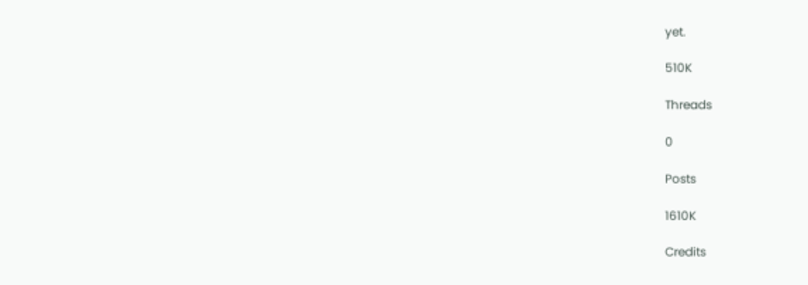yet.

510K

Threads

0

Posts

1610K

Credits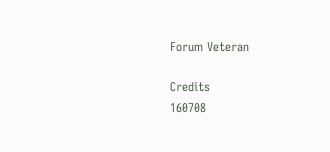Forum Veteran

Credits
160708